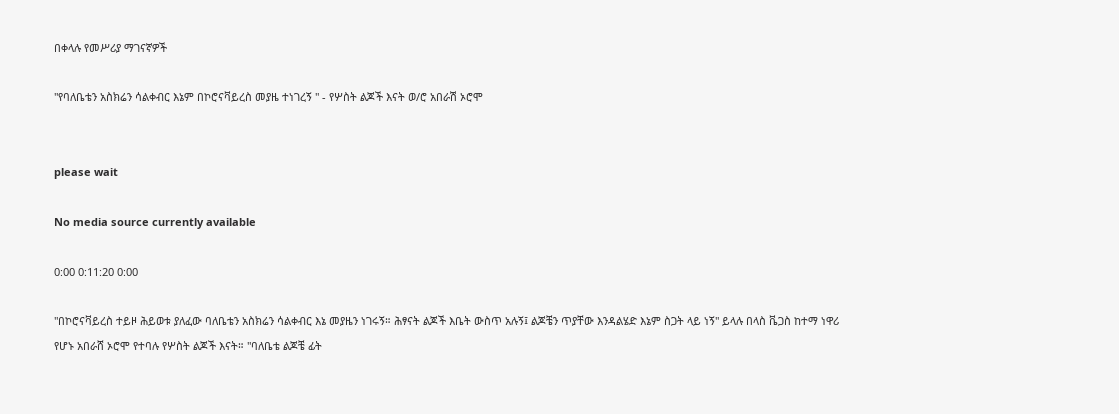በቀላሉ የመሥሪያ ማገናኛዎች

"የባለቤቴን አስክሬን ሳልቀብር እኔም በኮሮናቫይረስ መያዜ ተነገረኝ " - የሦስት ልጆች እናት ወ/ሮ አበራሽ ኦሮሞ


please wait

No media source currently available

0:00 0:11:20 0:00

"በኮሮናቫይረስ ተይዞ ሕይወቱ ያለፈው ባለቤቴን አስክሬን ሳልቀብር እኔ መያዜን ነገሩኝ። ሕፃናት ልጆች እቤት ውስጥ አሉኝ፤ ልጆቼን ጥያቸው እንዳልሄድ እኔም ስጋት ላይ ነኝ" ይላሉ በላስ ቬጋስ ከተማ ነዋሪ የሆኑ አበራሸ ኦሮሞ የተባሉ የሦስት ልጆች እናት። "ባለቤቴ ልጆቼ ፊት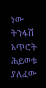ነው ትንፋሽ አጥሮት ሕይወቱ ያለፈው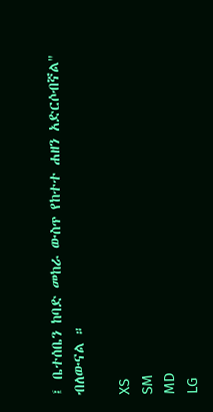፤ ቤተሰቤን ከባድ መከራ ውስጥ የከተተ ሐዘን አድርሶብኛል" ብለውናል ።

XS
SM
MD
LG